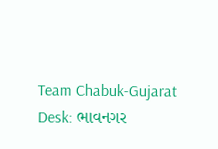Team Chabuk-Gujarat Desk: ભાવનગર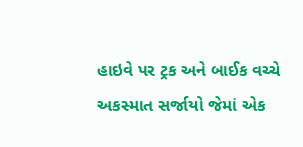હાઇવે પર ટ્રક અને બાઈક વચ્ચે અકસ્માત સર્જાયો જેમાં એક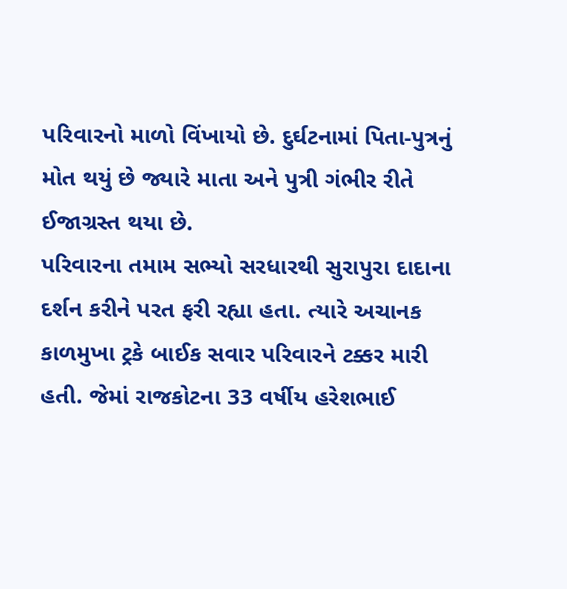પરિવારનો માળો વિંખાયો છે. દુર્ઘટનામાં પિતા-પુત્રનું મોત થયું છે જ્યારે માતા અને પુત્રી ગંભીર રીતે ઈજાગ્રસ્ત થયા છે.
પરિવારના તમામ સભ્યો સરધારથી સુરાપુરા દાદાના દર્શન કરીને પરત ફરી રહ્યા હતા. ત્યારે અચાનક કાળમુખા ટ્રકે બાઈક સવાર પરિવારને ટક્કર મારી હતી. જેમાં રાજકોટના 33 વર્ષીય હરેશભાઈ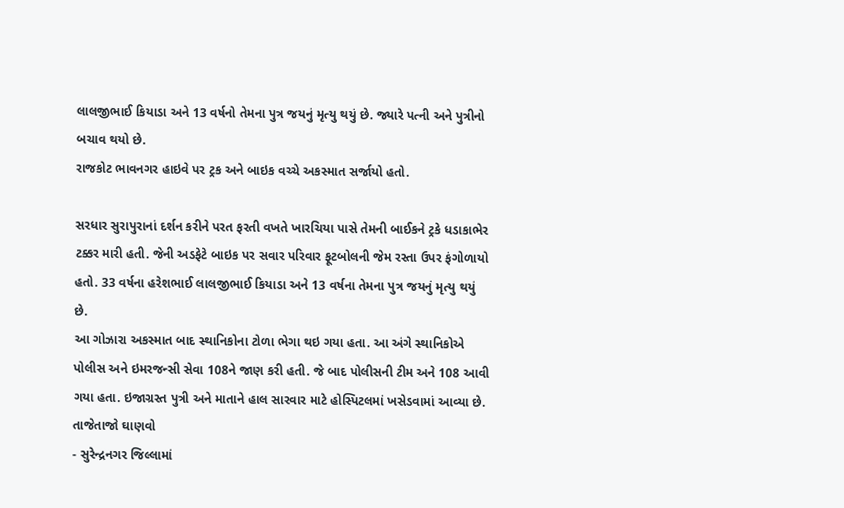લાલજીભાઈ કિયાડા અને 13 વર્ષનો તેમના પુત્ર જયનું મૃત્યુ થયું છે. જ્યારે પત્ની અને પુત્રીનો બચાવ થયો છે.
રાજકોટ ભાવનગર હાઇવે પર ટ્રક અને બાઇક વચ્ચે અકસ્માત સર્જાયો હતો.

સરધાર સુરાપુરાનાં દર્શન કરીને પરત ફરતી વખતે ખારચિયા પાસે તેમની બાઈકને ટ્રકે ધડાકાભેર ટક્કર મારી હતી. જેની અડફેટે બાઇક પર સવાર પરિવાર ફૂટબોલની જેમ રસ્તા ઉપર ફંગોળાયો હતો. 33 વર્ષના હરેશભાઈ લાલજીભાઈ કિયાડા અને 13 વર્ષના તેમના પુત્ર જયનું મૃત્યુ થયું છે.
આ ગોઝારા અકસ્માત બાદ સ્થાનિકોના ટોળા ભેગા થઇ ગયા હતા. આ અંગે સ્થાનિકોએ પોલીસ અને ઇમરજન્સી સેવા 108ને જાણ કરી હતી. જે બાદ પોલીસની ટીમ અને 108 આવી ગયા હતા. ઇજાગ્રસ્ત પુત્રી અને માતાને હાલ સારવાર માટે હોસ્પિટલમાં ખસેડવામાં આવ્યા છે.
તાજેતાજો ઘાણવો
- સુરેન્દ્રનગર જિલ્લામાં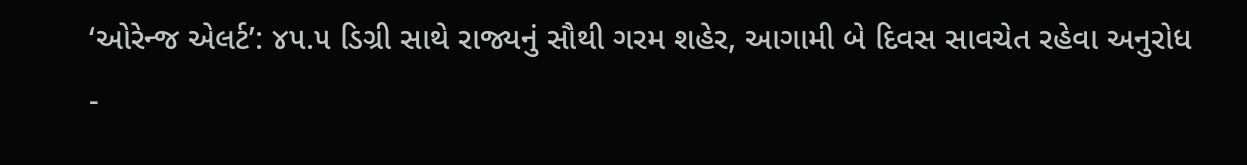‘ઓરેન્જ એલર્ટ’: ૪૫.૫ ડિગ્રી સાથે રાજ્યનું સૌથી ગરમ શહેર, આગામી બે દિવસ સાવચેત રહેવા અનુરોધ
-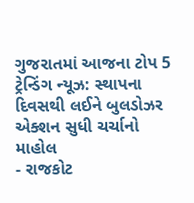ગુજરાતમાં આજના ટોપ 5 ટ્રેન્ડિંગ ન્યૂઝ: સ્થાપના દિવસથી લઈને બુલડોઝર એક્શન સુધી ચર્ચાનો માહોલ
- રાજકોટ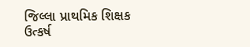જિલ્લા પ્રાથમિક શિક્ષક ઉત્કર્ષ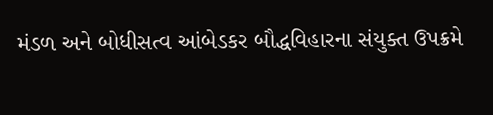મંડળ અને બોધીસત્વ આંબેડકર બૌદ્ધવિહારના સંયુક્ત ઉપક્રમે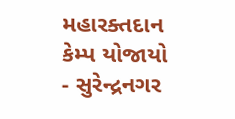મહારક્તદાન કેમ્પ યોજાયો
- સુરેન્દ્રનગર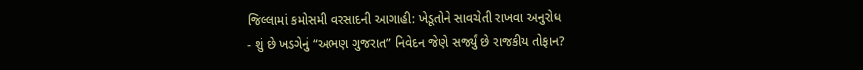જિલ્લામાં કમોસમી વરસાદની આગાહી: ખેડૂતોને સાવચેતી રાખવા અનુરોધ
- શું છે ખડગેનું “અભણ ગુજરાત” નિવેદન જેણે સર્જ્યું છે રાજકીય તોફાન?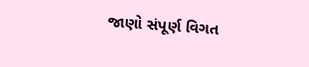જાણો સંપૂર્ણ વિગત